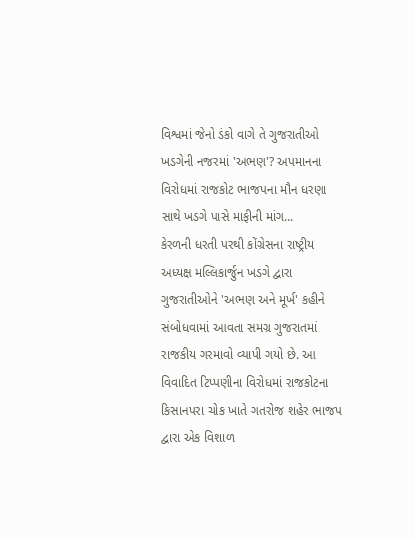વિશ્વમાં જેનો ડંકો વાગે તે ગુજરાતીઓ ખડગેની નજરમાં 'અભણ'? અપમાનના વિરોધમાં રાજકોટ ભાજપના મૌન ધરણા સાથે ખડગે પાસે માફીની માંગ...
કેરળની ધરતી પરથી કોંગ્રેસના રાષ્ટ્રીય અધ્યક્ષ મલ્લિકાર્જુન ખડગે દ્વારા ગુજરાતીઓને 'અભણ અને મૂર્ખ' કહીને સંબોધવામાં આવતા સમગ્ર ગુજરાતમાં રાજકીય ગરમાવો વ્યાપી ગયો છે. આ વિવાદિત ટિપ્પણીના વિરોધમાં રાજકોટના કિસાનપરા ચોક ખાતે ગતરોજ શહેર ભાજપ દ્વારા એક વિશાળ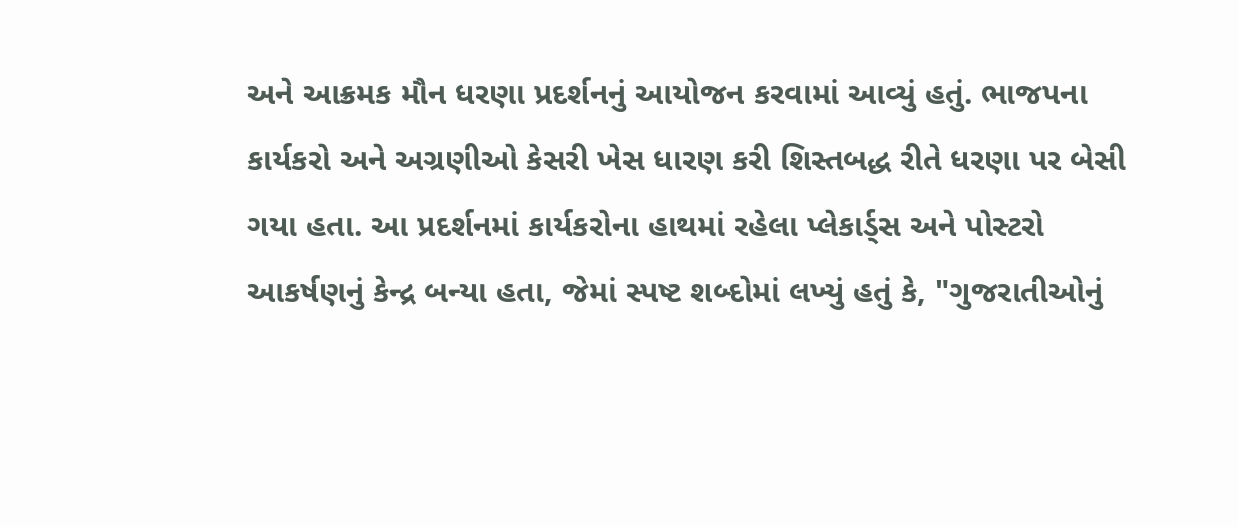અને આક્રમક મૌન ધરણા પ્રદર્શનનું આયોજન કરવામાં આવ્યું હતું. ભાજપના કાર્યકરો અને અગ્રણીઓ કેસરી ખેસ ધારણ કરી શિસ્તબદ્ધ રીતે ધરણા પર બેસી ગયા હતા. આ પ્રદર્શનમાં કાર્યકરોના હાથમાં રહેલા પ્લેકાર્ડ્સ અને પોસ્ટરો આકર્ષણનું કેન્દ્ર બન્યા હતા, જેમાં સ્પષ્ટ શબ્દોમાં લખ્યું હતું કે, "ગુજરાતીઓનું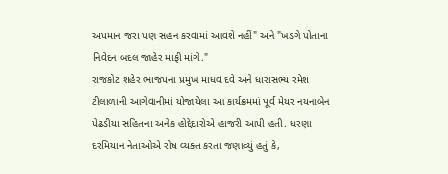અપમાન જરા પણ સહન કરવામાં આવશે નહીં" અને "ખડગે પોતાના નિવેદન બદલ જાહેર માફી માંગે."
રાજકોટ શહેર ભાજપના પ્રમુખ માધવ દવે અને ધારાસભ્ય રમેશ ટીલાળાની આગેવાનીમાં યોજાયેલા આ કાર્યક્રમમાં પૂર્વ મેયર નયનાબેન પેઢડીયા સહિતના અનેક હોદ્દેદારોએ હાજરી આપી હતી. ધરણા દરમિયાન નેતાઓએ રોષ વ્યક્ત કરતા જણાવ્યું હતું કે,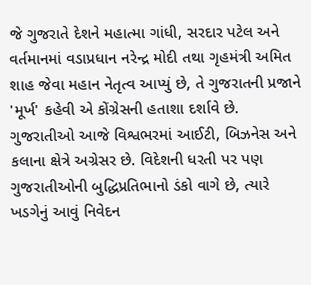જે ગુજરાતે દેશને મહાત્મા ગાંધી, સરદાર પટેલ અને વર્તમાનમાં વડાપ્રધાન નરેન્દ્ર મોદી તથા ગૃહમંત્રી અમિત શાહ જેવા મહાન નેતૃત્વ આપ્યું છે, તે ગુજરાતની પ્રજાને 'મૂર્ખ' કહેવી એ કોંગ્રેસની હતાશા દર્શાવે છે. ગુજરાતીઓ આજે વિશ્વભરમાં આઈટી, બિઝનેસ અને કલાના ક્ષેત્રે અગ્રેસર છે. વિદેશની ધરતી પર પણ ગુજરાતીઓની બુદ્ધિપ્રતિભાનો ડંકો વાગે છે, ત્યારે ખડગેનું આવું નિવેદન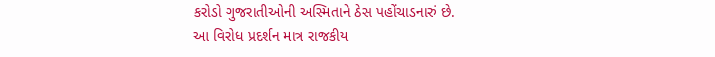કરોડો ગુજરાતીઓની અસ્મિતાને ઠેસ પહોંચાડનારું છે.
આ વિરોધ પ્રદર્શન માત્ર રાજકીય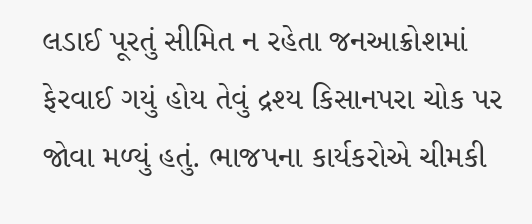લડાઈ પૂરતું સીમિત ન રહેતા જનઆક્રોશમાં ફેરવાઈ ગયું હોય તેવું દ્રશ્ય કિસાનપરા ચોક પર જોવા મળ્યું હતું. ભાજપના કાર્યકરોએ ચીમકી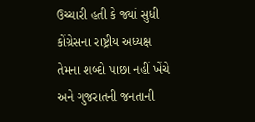ઉચ્ચારી હતી કે જ્યાં સુધી કોંગ્રેસના રાષ્ટ્રીય અધ્યક્ષ તેમના શબ્દો પાછા નહીં ખેંચે અને ગુજરાતની જનતાની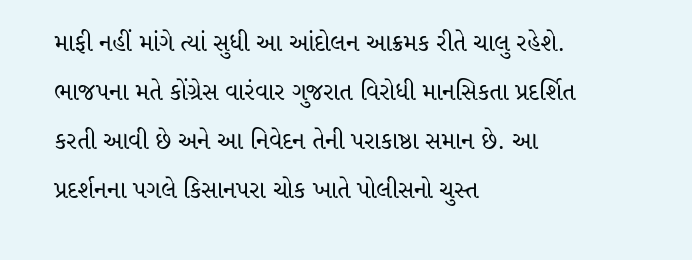માફી નહીં માંગે ત્યાં સુધી આ આંદોલન આક્રમક રીતે ચાલુ રહેશે. ભાજપના મતે કોંગ્રેસ વારંવાર ગુજરાત વિરોધી માનસિકતા પ્રદર્શિત કરતી આવી છે અને આ નિવેદન તેની પરાકાષ્ઠા સમાન છે. આ પ્રદર્શનના પગલે કિસાનપરા ચોક ખાતે પોલીસનો ચુસ્ત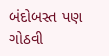બંદોબસ્ત પણ ગોઠવી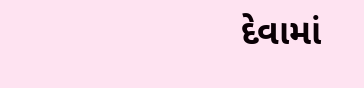દેવામાં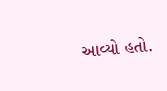આવ્યો હતો.